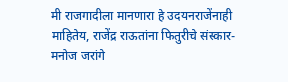मी राजगादीला मानणारा हे उदयनराजेंनाही माहितेय, राजेंद्र राऊतांना फितुरीचे संस्कार- मनोज जरांगे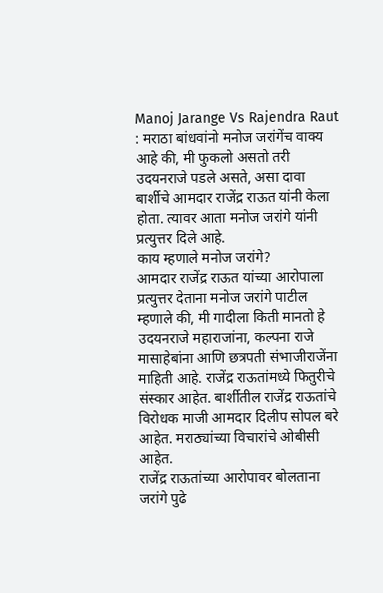Manoj Jarange Vs Rajendra Raut : मराठा बांधवांनो मनोज जरांगेंच वाक्य आहे की, मी फुकलो असतो तरी उदयनराजे पडले असते, असा दावा बार्शीचे आमदार राजेंद्र राऊत यांनी केला होता. त्यावर आता मनोज जरांगे यांनी प्रत्युत्तर दिले आहे.
काय म्हणाले मनोज जरांगे?
आमदार राजेंद्र राऊत यांच्या आरोपाला प्रत्युत्तर देताना मनोज जरांगे पाटील म्हणाले की, मी गादीला किती मानतो हे उदयनराजे महाराजांना, कल्पना राजे मासाहेबांना आणि छत्रपती संभाजीराजेंना माहिती आहे. राजेंद्र राऊतांमध्ये फितुरीचे संस्कार आहेत. बार्शीतील राजेंद्र राऊतांचे विरोधक माजी आमदार दिलीप सोपल बरे आहेत. मराठ्यांच्या विचारांचे ओबीसी आहेत.
राजेंद्र राऊतांच्या आरोपावर बोलताना जरांगे पुढे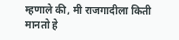म्हणाले की, मी राजगादीला किती मानतो हे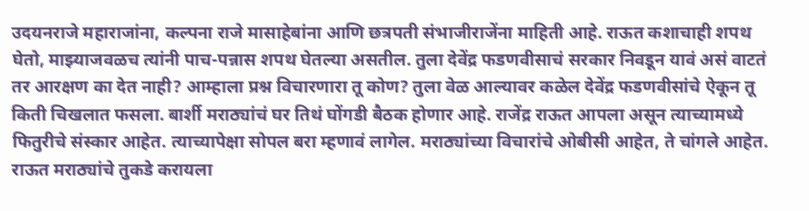उदयनराजे महाराजांना, कल्पना राजे मासाहेबांना आणि छत्रपती संभाजीराजेंना माहिती आहे. राऊत कशाचाही शपथ घेतो, माझ्याजवळच त्यांनी पाच-पन्नास शपथ घेतल्या असतील. तुला देवेंद्र फडणवीसाचं सरकार निवडून यावं असं वाटतं तर आरक्षण का देत नाही? आम्हाला प्रश्न विचारणारा तू कोण? तुला वेळ आल्यावर कळेल देवेंद्र फडणवीसांचे ऐकून तू किती चिखलात फसला. बार्शी मराठ्यांचं घर तिथं घोंगडी बैठक होणार आहे. राजेंद्र राऊत आपला असून त्याच्यामध्ये फितुरीचे संस्कार आहेत. त्याच्यापेक्षा सोपल बरा म्हणावं लागेल. मराठ्यांच्या विचारांचे ओबीसी आहेत, ते चांगले आहेत. राऊत मराठ्यांचे तुकडे करायला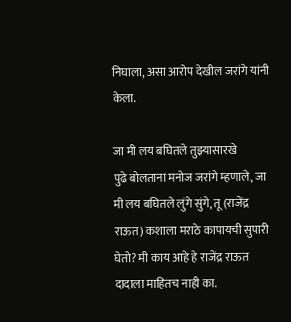निघाला, असा आरोप देखील जरांगे यांनी केला.

जा मी लय बघितले तुझ्यासारखे
पुढे बोलताना मनोज जरांगे म्हणाले, जा मी लय बघितले लुंगे सुंगे, तू (राजेंद्र राऊत) कशाला मराठे कापायची सुपारी घेतो? मी काय आहे हे राजेंद्र राऊत दादाला माहितच नाही का.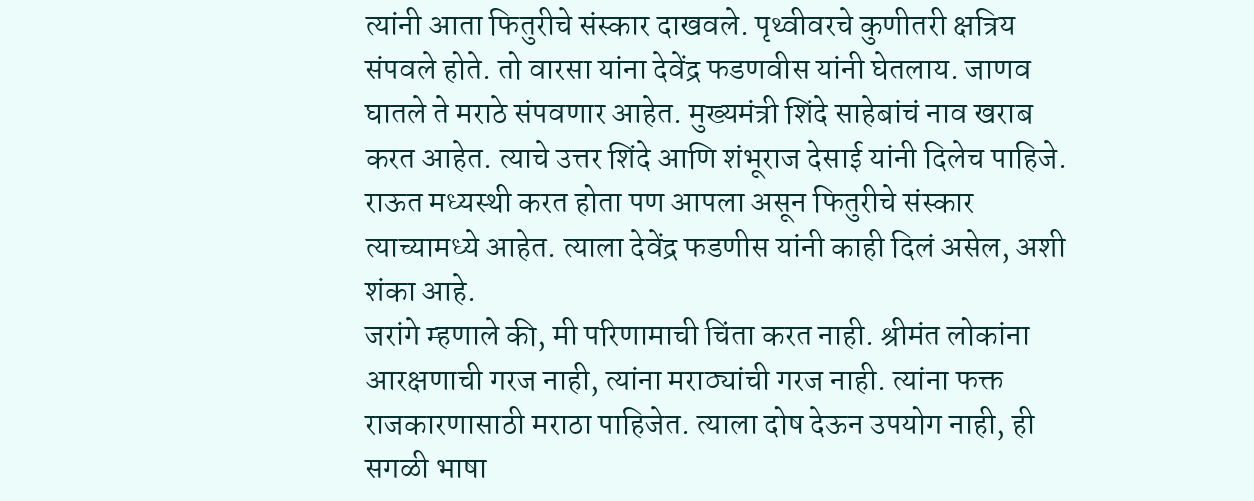त्यांनी आता फितुरीचे संस्कार दाखवले. पृथ्वीवरचे कुणीतरी क्षत्रिय संपवले होते. तो वारसा यांना देवेंद्र फडणवीस यांनी घेतलाय. जाणव घातले ते मराठे संपवणार आहेत. मुख्यमंत्री शिंदे साहेबांचं नाव खराब करत आहेत. त्याचे उत्तर शिंदे आणि शंभूराज देसाई यांनी दिलेच पाहिजे. राऊत मध्यस्थी करत होता पण आपला असून फितुरीचे संस्कार त्याच्यामध्ये आहेत. त्याला देवेंद्र फडणीस यांनी काही दिलं असेल, अशी शंका आहे.
जरांगे म्हणाले की, मी परिणामाची चिंता करत नाही. श्रीमंत लोकांना आरक्षणाची गरज नाही, त्यांना मराठ्यांची गरज नाही. त्यांना फक्त राजकारणासाठी मराठा पाहिजेत. त्याला दोष देऊन उपयोग नाही, ही सगळी भाषा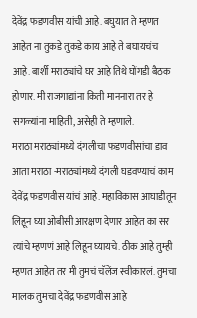देवेंद्र फडणवीस यांची आहे. बघुयात ते म्हणत आहेत ना तुकडे तुकडे काय आहे ते बघायचंच आहे. बार्शी मराठ्यांचे घर आहे तिथे घोंगडी बैठक होणार. मी राजगाद्यांना किती माननारा तर हे सगळ्यांना माहिती, असेही ते म्हणाले.
मराठा मराठ्यांमध्ये दंगलीचा फडणवीसांचा डाव
आता मराठा -मराठ्यांमध्ये दंगली घडवण्याचं काम देवेंद्र फडणवीस यांचं आहे. महाविकास आघाडीतून लिहून घ्या ओबीसी आरक्षण देणार आहेत का सर त्यांचे म्हणणं आहे लिहून घ्यायचे. ठीक आहे तुम्ही म्हणत आहेत तर मी तुमचं चॅलेंज स्वीकारलं. तुमचा मालक तुमचा देवेंद्र फडणवीस आहे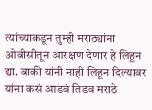त्यांच्याकडून तुम्ही मराठ्यांना ओबीसीतून आरक्षण देणार हे लिहून द्या. बाकी यांनी नाही लिहून दिल्यावर यांना कसं आडवं तिडव मराठे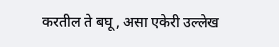करतील ते बघू, असा एकेरी उल्लेख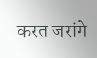करत जरांगे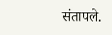संतापले.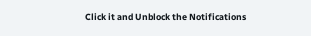Click it and Unblock the Notifications